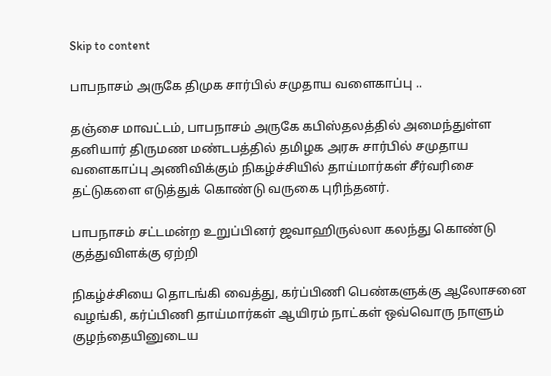Skip to content

பாபநாசம் அருகே திமுக சார்பில் சமுதாய வளைகாப்பு ..

தஞ்சை மாவட்டம், பாபநாசம் அருகே கபிஸ்தலத்தில் அமைந்துள்ள தனியார் திருமண மண்டபத்தில் தமிழக அரசு சார்பில் சமுதாய வளைகாப்பு அணிவிக்கும் நிகழ்ச்சியில் தாய்மார்கள் சீர்வரிசை தட்டுகளை எடுத்துக் கொண்டு வருகை புரிந்தனர்.

பாபநாசம் சட்டமன்ற உறுப்பினர் ஜவாஹிருல்லா கலந்து கொண்டு குத்துவிளக்கு ஏற்றி

நிகழ்ச்சியை தொடங்கி வைத்து, கர்ப்பிணி பெண்களுக்கு ஆலோசனை வழங்கி, கர்ப்பிணி தாய்மார்கள் ஆயிரம் நாட்கள் ஒவ்வொரு நாளும் குழந்தையினுடைய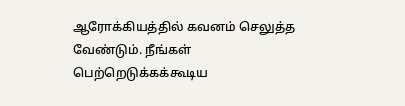ஆரோக்கியத்தில் கவனம் செலுத்த வேண்டும். நீங்கள் பெற்றெடுக்கக்கூடிய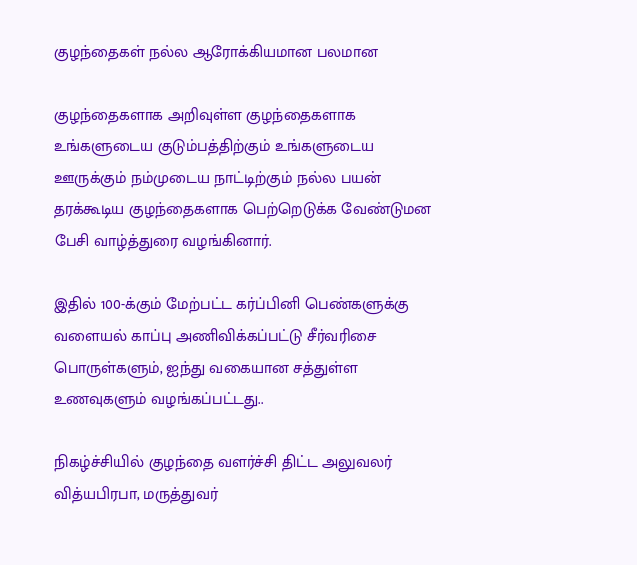குழந்தைகள் நல்ல ஆரோக்கியமான பலமான

குழந்தைகளாக அறிவுள்ள குழந்தைகளாக உங்களுடைய குடும்பத்திற்கும் உங்களுடைய ஊருக்கும் நம்முடைய நாட்டிற்கும் நல்ல பயன் தரக்கூடிய குழந்தைகளாக பெற்றெடுக்க வேண்டுமன பேசி வாழ்த்துரை வழங்கினார்.

இதில் 100-க்கும் மேற்பட்ட கர்ப்பினி பெண்களுக்கு வளையல் காப்பு அணிவிக்கப்பட்டு சீர்வரிசை பொருள்களும், ஐந்து வகையான சத்துள்ள உணவுகளும் வழங்கப்பட்டது..

நிகழ்ச்சியில் குழந்தை வளர்ச்சி திட்ட அலுவலர் வித்யபிரபா, மருத்துவர்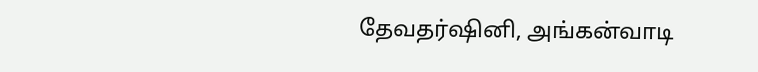தேவதர்ஷினி, அங்கன்வாடி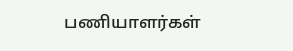பணியாளர்கள்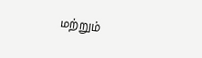மற்றும்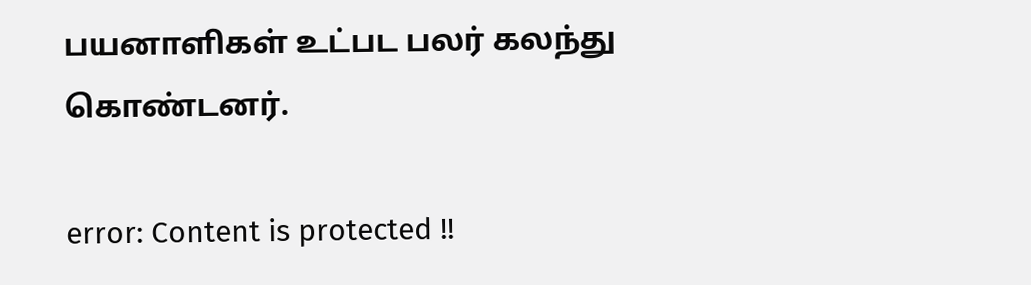பயனாளிகள் உட்பட பலர் கலந்து கொண்டனர்.

error: Content is protected !!